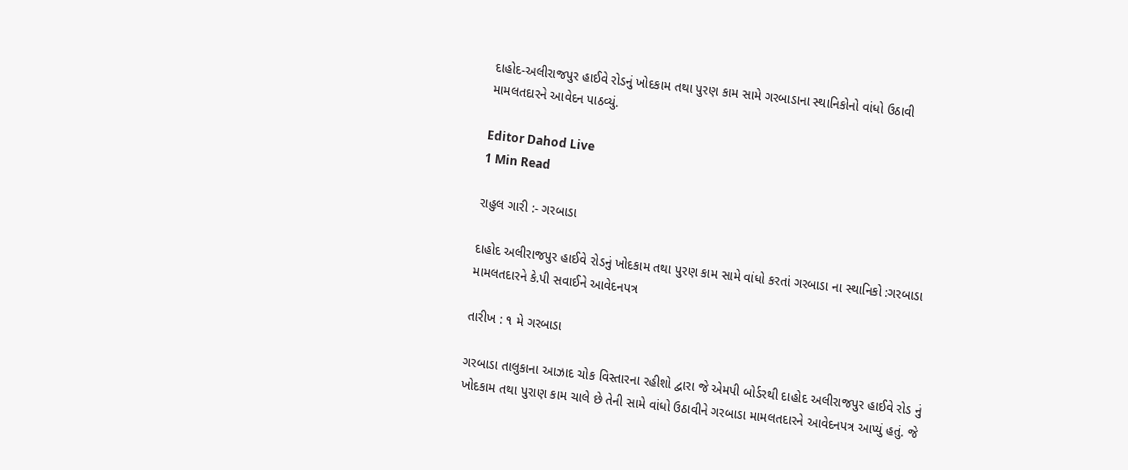દાહોદ-અલીરાજપુર હાઈવે રોડનું ખોદકામ તથા પુરણ કામ સામે ગરબાડાના સ્થાનિકોનો વાંધો ઉઠાવી મામલતદારને આવેદન પાઠવ્યું.

Editor Dahod Live
1 Min Read

રાહુલ ગારી :- ગરબાડા

દાહોદ અલીરાજપુર હાઈવે રોડનું ખોદકામ તથા પુરણ કામ સામે વાંધો કરતાં ગરબાડા ના સ્થાનિકો :ગરબાડા મામલતદારને કે.પી સવાઈને આવેદનપત્ર

તારીખ : ૧ મે ગરબાડા

ગરબાડા તાલુકાના આઝાદ ચોક વિસ્તારના રહીશો દ્વારા જે એમપી બોર્ડરથી દાહોદ અલીરાજપુર હાઈવે રોડ નું ખોદકામ તથા પુરાણ કામ ચાલે છે તેની સામે વાંધો ઉઠાવીને ગરબાડા મામલતદારને આવેદનપત્ર આપ્યું હતું. જે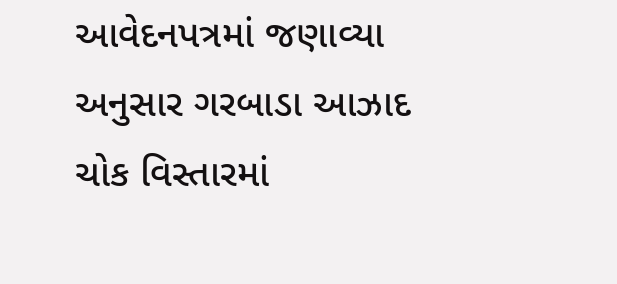આવેદનપત્રમાં જણાવ્યા અનુસાર ગરબાડા આઝાદ ચોક વિસ્તારમાં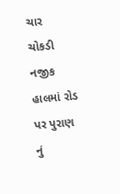ચાર  ચોકડી નજીક હાલમાં રોડ પર પુરાણ નું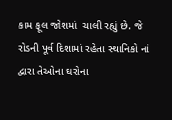કામ ફૂલ જોશમાં  ચાલી રહ્યું છે. જે રોડની પૂર્વ દિશામાં રહેતા સ્થાનિકો નાં દ્વારા તેઓના ઘરોના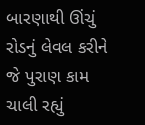બારણાથી ઊંચું રોડનું લેવલ કરીને જે પુરાણ કામ ચાલી રહ્યું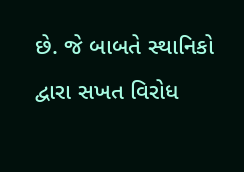છે. જે બાબતે સ્થાનિકો દ્વારા સખત વિરોધ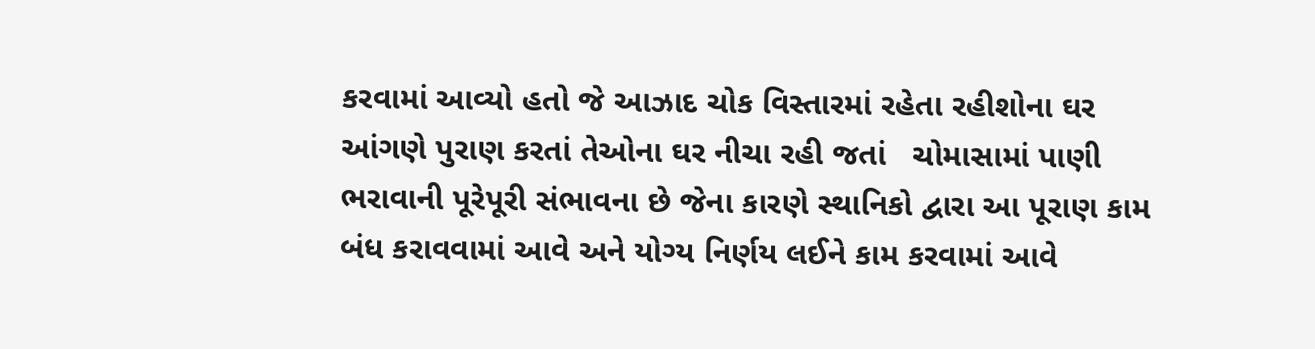કરવામાં આવ્યો હતો જે આઝાદ ચોક વિસ્તારમાં રહેતા રહીશોના ઘર આંગણે પુરાણ કરતાં તેઓના ઘર નીચા રહી જતાં   ચોમાસામાં પાણી ભરાવાની પૂરેપૂરી સંભાવના છે જેના કારણે સ્થાનિકો દ્વારા આ પૂરાણ કામ બંધ કરાવવામાં આવે અને યોગ્ય નિર્ણય લઈને કામ કરવામાં આવે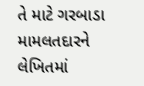તે માટે ગરબાડા મામલતદારને લેખિતમાં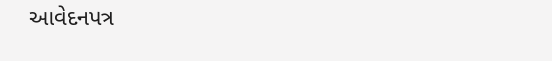આવેદનપત્ર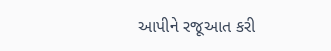આપીને રજૂઆત કરી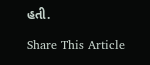હતી.

Share This Article